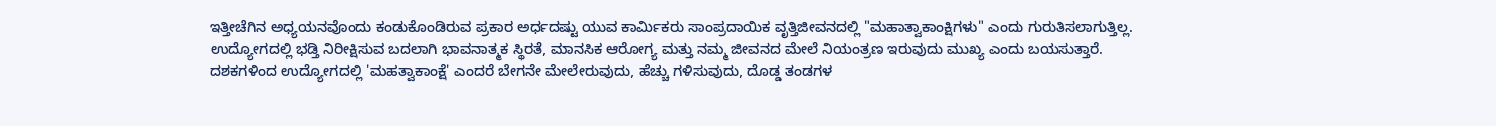ಇತ್ತೀಚೆಗಿನ ಅಧ್ಯಯನವೊಂದು ಕಂಡುಕೊಂಡಿರುವ ಪ್ರಕಾರ ಅರ್ಧದಷ್ಟು ಯುವ ಕಾರ್ಮಿಕರು ಸಾಂಪ್ರದಾಯಿಕ ವೃತ್ತಿಜೀವನದಲ್ಲಿ "ಮಹಾತ್ವಾಕಾಂಕ್ಷಿಗಳು" ಎಂದು ಗುರುತಿಸಲಾಗುತ್ತಿಲ್ಲ. ಉದ್ಯೋಗದಲ್ಲಿ ಭಡ್ತಿ ನಿರೀಕ್ಷಿಸುವ ಬದಲಾಗಿ ಭಾವನಾತ್ಮಕ ಸ್ಥಿರತೆ, ಮಾನಸಿಕ ಆರೋಗ್ಯ ಮತ್ತು ನಮ್ಮ ಜೀವನದ ಮೇಲೆ ನಿಯಂತ್ರಣ ಇರುವುದು ಮುಖ್ಯ ಎಂದು ಬಯಸುತ್ತಾರೆ.
ದಶಕಗಳಿಂದ ಉದ್ಯೋಗದಲ್ಲಿ 'ಮಹತ್ವಾಕಾಂಕ್ಷೆ' ಎಂದರೆ ಬೇಗನೇ ಮೇಲೇರುವುದು, ಹೆಚ್ಚು ಗಳಿಸುವುದು, ದೊಡ್ಡ ತಂಡಗಳ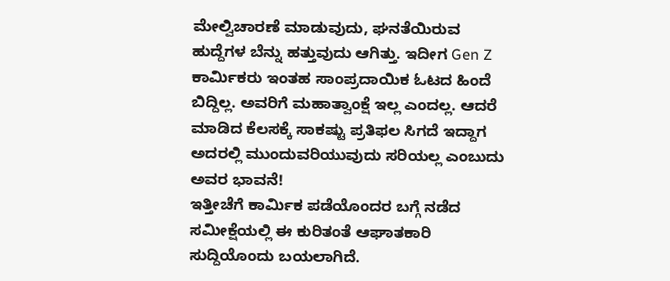ಮೇಲ್ವಿಚಾರಣೆ ಮಾಡುವುದು, ಘನತೆಯಿರುವ ಹುದ್ದೆಗಳ ಬೆನ್ನು ಹತ್ತುವುದು ಆಗಿತ್ತು. ಇದೀಗ Gen Z ಕಾರ್ಮಿಕರು ಇಂತಹ ಸಾಂಪ್ರದಾಯಿಕ ಓಟದ ಹಿಂದೆ ಬಿದ್ದಿಲ್ಲ. ಅವರಿಗೆ ಮಹಾತ್ವಾಂಕ್ಷೆ ಇಲ್ಲ ಎಂದಲ್ಲ. ಆದರೆ ಮಾಡಿದ ಕೆಲಸಕ್ಕೆ ಸಾಕಷ್ಟು ಪ್ರತಿಫಲ ಸಿಗದೆ ಇದ್ದಾಗ ಅದರಲ್ಲಿ ಮುಂದುವರಿಯುವುದು ಸರಿಯಲ್ಲ ಎಂಬುದು ಅವರ ಭಾವನೆ!
ಇತ್ತೀಚೆಗೆ ಕಾರ್ಮಿಕ ಪಡೆಯೊಂದರ ಬಗ್ಗೆ ನಡೆದ ಸಮೀಕ್ಷೆಯಲ್ಲಿ ಈ ಕುರಿತಂತೆ ಆಘಾತಕಾರಿ ಸುದ್ದಿಯೊಂದು ಬಯಲಾಗಿದೆ.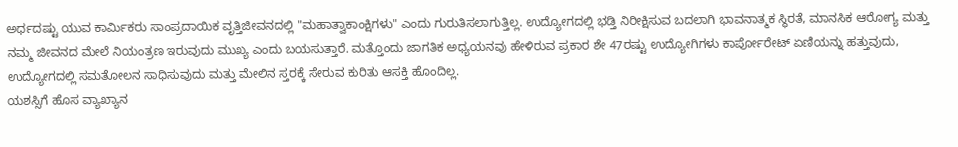ಅರ್ಧದಷ್ಟು ಯುವ ಕಾರ್ಮಿಕರು ಸಾಂಪ್ರದಾಯಿಕ ವೃತ್ತಿಜೀವನದಲ್ಲಿ "ಮಹಾತ್ವಾಕಾಂಕ್ಷಿಗಳು" ಎಂದು ಗುರುತಿಸಲಾಗುತ್ತಿಲ್ಲ. ಉದ್ಯೋಗದಲ್ಲಿ ಭಡ್ತಿ ನಿರೀಕ್ಷಿಸುವ ಬದಲಾಗಿ ಭಾವನಾತ್ಮಕ ಸ್ಥಿರತೆ, ಮಾನಸಿಕ ಆರೋಗ್ಯ ಮತ್ತು ನಮ್ಮ ಜೀವನದ ಮೇಲೆ ನಿಯಂತ್ರಣ ಇರುವುದು ಮುಖ್ಯ ಎಂದು ಬಯಸುತ್ತಾರೆ. ಮತ್ತೊಂದು ಜಾಗತಿಕ ಅಧ್ಯಯನವು ಹೇಳಿರುವ ಪ್ರಕಾರ ಶೇ 47ರಷ್ಟು ಉದ್ಯೋಗಿಗಳು ಕಾರ್ಪೋರೇಟ್ ಏಣಿಯನ್ನು ಹತ್ತುವುದು, ಉದ್ಯೋಗದಲ್ಲಿ ಸಮತೋಲನ ಸಾಧಿಸುವುದು ಮತ್ತು ಮೇಲಿನ ಸ್ತರಕ್ಕೆ ಸೇರುವ ಕುರಿತು ಆಸಕ್ತಿ ಹೊಂದಿಲ್ಲ.
ಯಶಸ್ಸಿಗೆ ಹೊಸ ವ್ಯಾಖ್ಯಾನ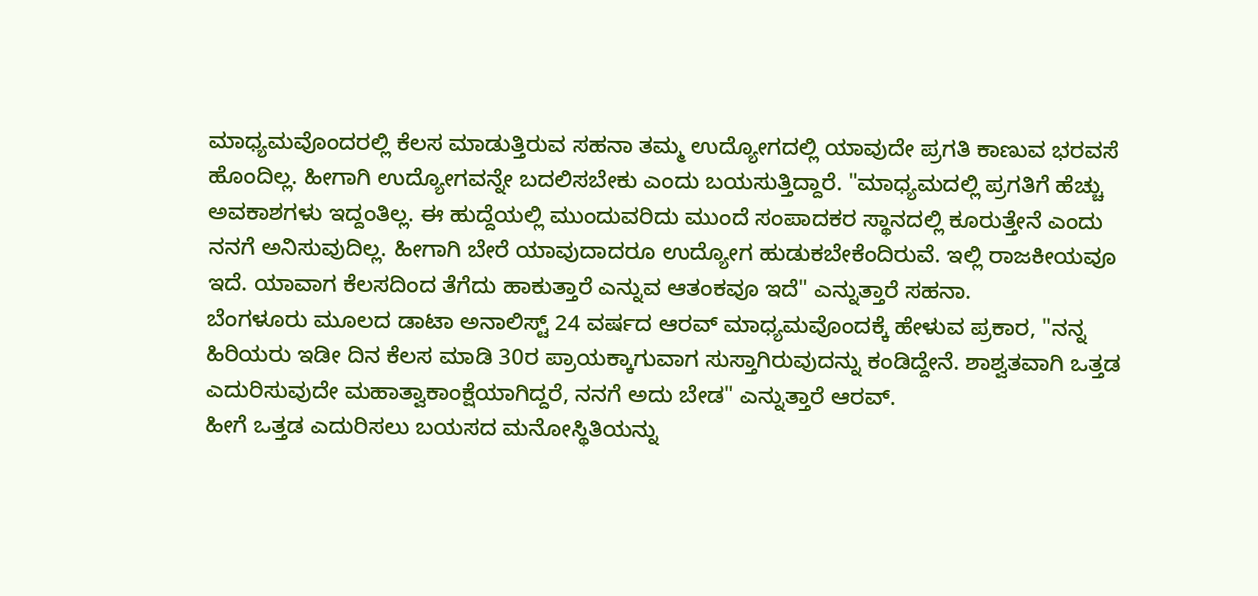ಮಾಧ್ಯಮವೊಂದರಲ್ಲಿ ಕೆಲಸ ಮಾಡುತ್ತಿರುವ ಸಹನಾ ತಮ್ಮ ಉದ್ಯೋಗದಲ್ಲಿ ಯಾವುದೇ ಪ್ರಗತಿ ಕಾಣುವ ಭರವಸೆ ಹೊಂದಿಲ್ಲ. ಹೀಗಾಗಿ ಉದ್ಯೋಗವನ್ನೇ ಬದಲಿಸಬೇಕು ಎಂದು ಬಯಸುತ್ತಿದ್ದಾರೆ. "ಮಾಧ್ಯಮದಲ್ಲಿ ಪ್ರಗತಿಗೆ ಹೆಚ್ಚು ಅವಕಾಶಗಳು ಇದ್ದಂತಿಲ್ಲ. ಈ ಹುದ್ದೆಯಲ್ಲಿ ಮುಂದುವರಿದು ಮುಂದೆ ಸಂಪಾದಕರ ಸ್ಥಾನದಲ್ಲಿ ಕೂರುತ್ತೇನೆ ಎಂದು ನನಗೆ ಅನಿಸುವುದಿಲ್ಲ. ಹೀಗಾಗಿ ಬೇರೆ ಯಾವುದಾದರೂ ಉದ್ಯೋಗ ಹುಡುಕಬೇಕೆಂದಿರುವೆ. ಇಲ್ಲಿ ರಾಜಕೀಯವೂ ಇದೆ. ಯಾವಾಗ ಕೆಲಸದಿಂದ ತೆಗೆದು ಹಾಕುತ್ತಾರೆ ಎನ್ನುವ ಆತಂಕವೂ ಇದೆ" ಎನ್ನುತ್ತಾರೆ ಸಹನಾ.
ಬೆಂಗಳೂರು ಮೂಲದ ಡಾಟಾ ಅನಾಲಿಸ್ಟ್ 24 ವರ್ಷದ ಆರವ್ ಮಾಧ್ಯಮವೊಂದಕ್ಕೆ ಹೇಳುವ ಪ್ರಕಾರ, "ನನ್ನ ಹಿರಿಯರು ಇಡೀ ದಿನ ಕೆಲಸ ಮಾಡಿ 30ರ ಪ್ರಾಯಕ್ಕಾಗುವಾಗ ಸುಸ್ತಾಗಿರುವುದನ್ನು ಕಂಡಿದ್ದೇನೆ. ಶಾಶ್ವತವಾಗಿ ಒತ್ತಡ ಎದುರಿಸುವುದೇ ಮಹಾತ್ವಾಕಾಂಕ್ಷೆಯಾಗಿದ್ದರೆ, ನನಗೆ ಅದು ಬೇಡ" ಎನ್ನುತ್ತಾರೆ ಆರವ್.
ಹೀಗೆ ಒತ್ತಡ ಎದುರಿಸಲು ಬಯಸದ ಮನೋಸ್ಥಿತಿಯನ್ನು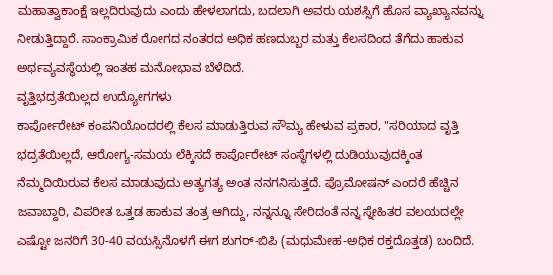ಮಹಾತ್ವಾಕಾಂಕ್ಷೆ ಇಲ್ಲದಿರುವುದು ಎಂದು ಹೇಳಲಾಗದು, ಬದಲಾಗಿ ಅವರು ಯಶಸ್ಸಿಗೆ ಹೊಸ ವ್ಯಾಖ್ಯಾನವನ್ನು ನೀಡುತ್ತಿದ್ದಾರೆ. ಸಾಂಕ್ರಾಮಿಕ ರೋಗದ ನಂತರದ ಅಧಿಕ ಹಣದುಬ್ಬರ ಮತ್ತು ಕೆಲಸದಿಂದ ತೆಗೆದು ಹಾಕುವ ಅರ್ಥವ್ಯವಸ್ಥೆಯಲ್ಲಿ ಇಂತಹ ಮನೋಭಾವ ಬೆಳೆದಿದೆ.
ವೃತ್ತಿಭದ್ರತೆಯಿಲ್ಲದ ಉದ್ಯೋಗಗಳು
ಕಾರ್ಪೋರೇಟ್ ಕಂಪನಿಯೊಂದರಲ್ಲಿ ಕೆಲಸ ಮಾಡುತ್ತಿರುವ ಸೌಮ್ಯ ಹೇಳುವ ಪ್ರಕಾರ, "ಸರಿಯಾದ ವೃತ್ತಿ ಭದ್ರತೆಯಿಲ್ಲದೆ, ಆರೋಗ್ಯ-ಸಮಯ ಲೆಕ್ಕಿಸದೆ ಕಾರ್ಪೊರೇಟ್ ಸಂಸ್ಥೆಗಳಲ್ಲಿ ದುಡಿಯುವುದಕ್ಕಿಂತ ನೆಮ್ಮದಿಯಿರುವ ಕೆಲಸ ಮಾಡುವುದು ಅತ್ಯಗತ್ಯ ಅಂತ ನನಗನಿಸುತ್ತದೆ. ಪ್ರೊಮೋಷನ್ ಎಂದರೆ ಹೆಚ್ಚಿನ ಜವಾಬ್ದಾರಿ, ವಿಪರೀತ ಒತ್ತಡ ಹಾಕುವ ತಂತ್ರ ಆಗಿದ್ದು, ನನ್ನನ್ನೂ ಸೇರಿದಂತೆ ನನ್ನ ಸ್ನೇಹಿತರ ವಲಯದಲ್ಲೇ ಎಷ್ಟೋ ಜನರಿಗೆ 30-40 ವಯಸ್ಸಿನೊಳಗೆ ಈಗ ಶುಗರ್-ಬಿಪಿ (ಮಧುಮೇಹ-ಅಧಿಕ ರಕ್ತದೊತ್ತಡ) ಬಂದಿದೆ.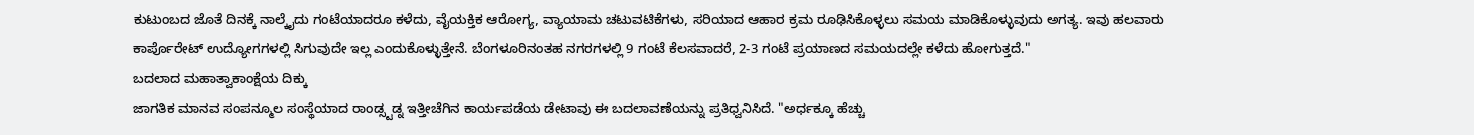ಕುಟುಂಬದ ಜೊತೆ ದಿನಕ್ಕೆ ನಾಲ್ಕೈದು ಗಂಟೆಯಾದರೂ ಕಳೆದು, ವೈಯಕ್ತಿಕ ಆರೋಗ್ಯ, ವ್ಯಾಯಾಮ ಚಟುವಟಿಕೆಗಳು, ಸರಿಯಾದ ಆಹಾರ ಕ್ರಮ ರೂಢಿಸಿಕೊಳ್ಳಲು ಸಮಯ ಮಾಡಿಕೊಳ್ಳುವುದು ಅಗತ್ಯ. ಇವು ಹಲವಾರು ಕಾರ್ಪೊರೇಟ್ ಉದ್ಯೋಗಗಳಲ್ಲಿ ಸಿಗುವುದೇ ಇಲ್ಲ ಎಂದುಕೊಳ್ಳುತ್ತೇನೆ. ಬೆಂಗಳೂರಿನಂತಹ ನಗರಗಳಲ್ಲಿ 9 ಗಂಟೆ ಕೆಲಸವಾದರೆ, 2-3 ಗಂಟೆ ಪ್ರಯಾಣದ ಸಮಯದಲ್ಲೇ ಕಳೆದು ಹೋಗುತ್ತದೆ."
ಬದಲಾದ ಮಹಾತ್ವಾಕಾಂಕ್ಷೆಯ ದಿಕ್ಕು
ಜಾಗತಿಕ ಮಾನವ ಸಂಪನ್ಮೂಲ ಸಂಸ್ಥೆಯಾದ ರಾಂಡ್ಸ್ಟಡ್ನ ಇತ್ತೀಚೆಗಿನ ಕಾರ್ಯಪಡೆಯ ಡೇಟಾವು ಈ ಬದಲಾವಣೆಯನ್ನು ಪ್ರತಿಧ್ವನಿಸಿದೆ. "ಅರ್ಧಕ್ಕೂ ಹೆಚ್ಚು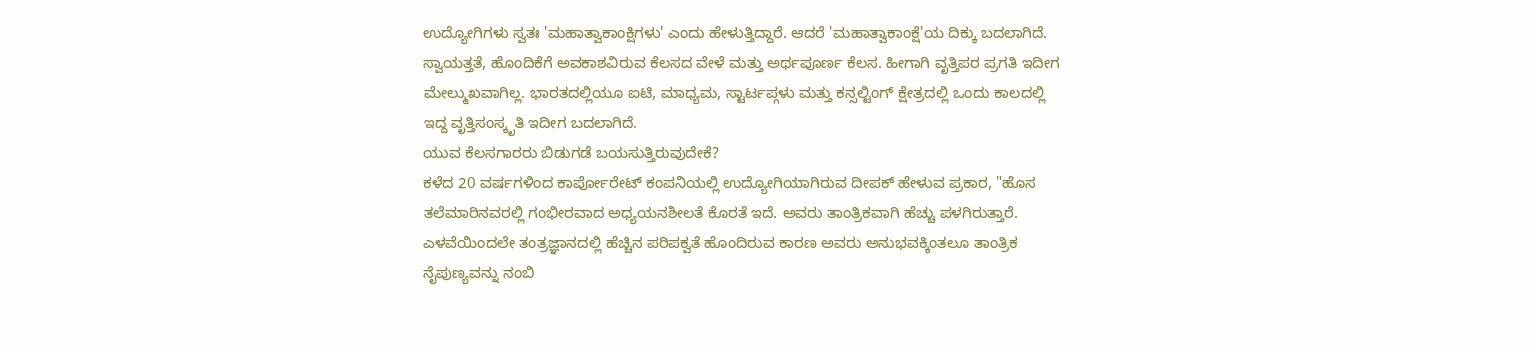ಉದ್ಯೋಗಿಗಳು ಸ್ವತಃ 'ಮಹಾತ್ವಾಕಾಂಕ್ಷಿಗಳು' ಎಂದು ಹೇಳುತ್ತಿದ್ದಾರೆ. ಆದರೆ 'ಮಹಾತ್ವಾಕಾಂಕ್ಷೆ'ಯ ದಿಕ್ಕು ಬದಲಾಗಿದೆ. ಸ್ವಾಯತ್ತತೆ, ಹೊಂದಿಕೆಗೆ ಅವಕಾಶವಿರುವ ಕೆಲಸದ ವೇಳೆ ಮತ್ತು ಅರ್ಥಪೂರ್ಣ ಕೆಲಸ. ಹೀಗಾಗಿ ವೃತ್ತಿಪರ ಪ್ರಗತಿ ಇದೀಗ ಮೇಲ್ಮುಖವಾಗಿಲ್ಲ. ಭಾರತದಲ್ಲಿಯೂ ಐಟಿ, ಮಾಧ್ಯಮ, ಸ್ಟಾರ್ಟಪ್ಗಳು ಮತ್ತು ಕನ್ಸಲ್ಟಿಂಗ್ ಕ್ಷೇತ್ರದಲ್ಲಿ ಒಂದು ಕಾಲದಲ್ಲಿ ಇದ್ದ ವೃತ್ತಿಸಂಸ್ಕೃತಿ ಇದೀಗ ಬದಲಾಗಿದೆ.
ಯುವ ಕೆಲಸಗಾರರು ಬಿಡುಗಡೆ ಬಯಸುತ್ತಿರುವುದೇಕೆ?
ಕಳೆದ 20 ವರ್ಷಗಳಿಂದ ಕಾರ್ಪೋರೇಟ್ ಕಂಪನಿಯಲ್ಲಿ ಉದ್ಯೋಗಿಯಾಗಿರುವ ದೀಪಕ್ ಹೇಳುವ ಪ್ರಕಾರ, "ಹೊಸ ತಲೆಮಾರಿನವರಲ್ಲಿ ಗಂಭೀರವಾದ ಅಧ್ಯಯನಶೀಲತೆ ಕೊರತೆ ಇದೆ. ಅವರು ತಾಂತ್ರಿಕವಾಗಿ ಹೆಚ್ಚು ಪಳಗಿರುತ್ತಾರೆ. ಎಳವೆಯಿಂದಲೇ ತಂತ್ರಜ್ಞಾನದಲ್ಲಿ ಹೆಚ್ಚಿನ ಪರಿಪಕ್ವತೆ ಹೊಂದಿರುವ ಕಾರಣ ಅವರು ಅನುಭವಕ್ಕಿಂತಲೂ ತಾಂತ್ರಿಕ ನೈಪುಣ್ಯವನ್ನು ನಂಬಿ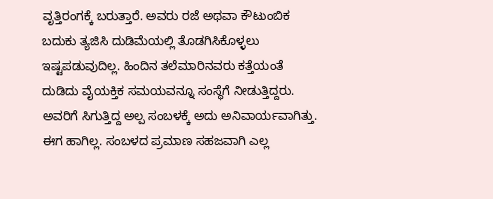ವೃತ್ತಿರಂಗಕ್ಕೆ ಬರುತ್ತಾರೆ. ಅವರು ರಜೆ ಅಥವಾ ಕೌಟುಂಬಿಕ ಬದುಕು ತ್ಯಜಿಸಿ ದುಡಿಮೆಯಲ್ಲಿ ತೊಡಗಿಸಿಕೊಳ್ಳಲು ಇಷ್ಟಪಡುವುದಿಲ್ಲ. ಹಿಂದಿನ ತಲೆಮಾರಿನವರು ಕತ್ತೆಯಂತೆ ದುಡಿದು ವೈಯಕ್ತಿಕ ಸಮಯವನ್ನೂ ಸಂಸ್ಥೆಗೆ ನೀಡುತ್ತಿದ್ದರು. ಅವರಿಗೆ ಸಿಗುತ್ತಿದ್ದ ಅಲ್ಪ ಸಂಬಳಕ್ಕೆ ಅದು ಅನಿವಾರ್ಯವಾಗಿತ್ತು. ಈಗ ಹಾಗಿಲ್ಲ. ಸಂಬಳದ ಪ್ರಮಾಣ ಸಹಜವಾಗಿ ಎಲ್ಲ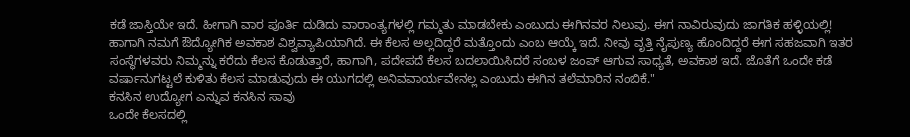ಕಡೆ ಜಾಸ್ತಿಯೇ ಇದೆ. ಹೀಗಾಗಿ ವಾರ ಪೂರ್ತಿ ದುಡಿದು ವಾರಾಂತ್ಯಗಳಲ್ಲಿ ಗಮ್ಮತು ಮಾಡಬೇಕು ಎಂಬುದು ಈಗಿನವರ ನಿಲುವು. ಈಗ ನಾವಿರುವುದು ಜಾಗತಿಕ ಹಳ್ಳಿಯಲ್ಲಿ! ಹಾಗಾಗಿ ನಮಗೆ ಔದ್ಯೋಗಿಕ ಅವಕಾಶ ವಿಶ್ವವ್ಯಾಪಿಯಾಗಿದೆ. ಈ ಕೆಲಸ ಅಲ್ಲದಿದ್ದರೆ ಮತ್ತೊಂದು ಎಂಬ ಆಯ್ಕೆ ಇದೆ. ನೀವು ವೃತ್ತಿ ನೈಪುಣ್ಯ ಹೊಂದಿದ್ದರೆ ಈಗ ಸಹಜವಾಗಿ ಇತರ ಸಂಸ್ಥೆಗಳವರು ನಿಮ್ಮನ್ನು ಕರೆದು ಕೆಲಸ ಕೊಡುತ್ತಾರೆ, ಹಾಗಾಗಿ, ಪದೇಪದೆ ಕೆಲಸ ಬದಲಾಯಿಸಿದರೆ ಸಂಬಳ ಜಂಪ್ ಆಗುವ ಸಾಧ್ಯತೆ, ಅವಕಾಶ ಇದೆ. ಜೊತೆಗೆ ಒಂದೇ ಕಡೆ ವರ್ಷಾನುಗಟ್ಟಲೆ ಕುಳಿತು ಕೆಲಸ ಮಾಡುವುದು ಈ ಯುಗದಲ್ಲಿ ಅನಿವವಾರ್ಯವೇನಲ್ಲ ಎಂಬುದು ಈಗಿನ ತಲೆಮಾರಿನ ನಂಬಿಕೆ."
ಕನಸಿನ ಉದ್ಯೋಗ ಎನ್ನುವ ಕನಸಿನ ಸಾವು
ಒಂದೇ ಕೆಲಸದಲ್ಲಿ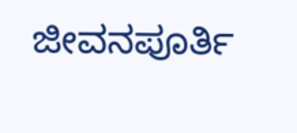ಜೀವನಪೂರ್ತಿ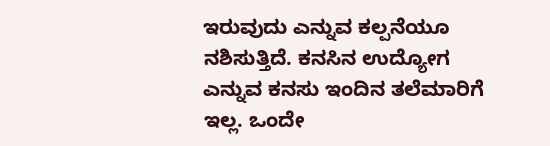ಇರುವುದು ಎನ್ನುವ ಕಲ್ಪನೆಯೂ ನಶಿಸುತ್ತಿದೆ. ಕನಸಿನ ಉದ್ಯೋಗ ಎನ್ನುವ ಕನಸು ಇಂದಿನ ತಲೆಮಾರಿಗೆ ಇಲ್ಲ. ಒಂದೇ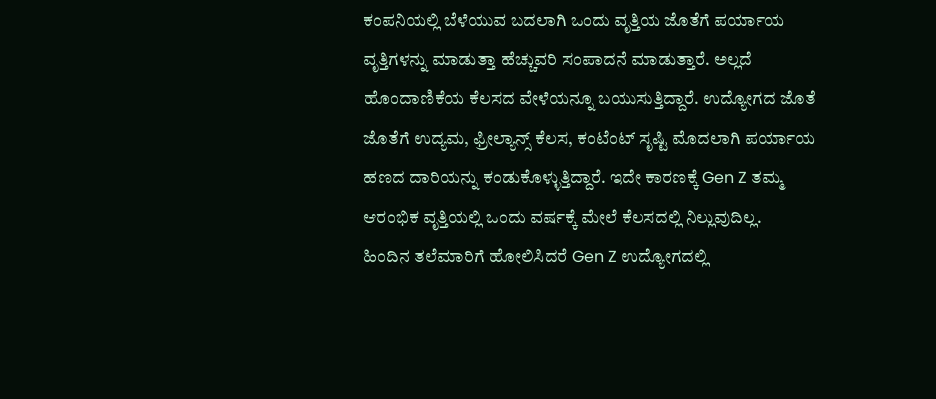ಕಂಪನಿಯಲ್ಲಿ ಬೆಳೆಯುವ ಬದಲಾಗಿ ಒಂದು ವೃತ್ತಿಯ ಜೊತೆಗೆ ಪರ್ಯಾಯ ವೃತ್ತಿಗಳನ್ನು ಮಾಡುತ್ತಾ ಹೆಚ್ಚುವರಿ ಸಂಪಾದನೆ ಮಾಡುತ್ತಾರೆ. ಅಲ್ಲದೆ ಹೊಂದಾಣಿಕೆಯ ಕೆಲಸದ ವೇಳೆಯನ್ನೂ ಬಯುಸುತ್ತಿದ್ದಾರೆ. ಉದ್ಯೋಗದ ಜೊತೆ ಜೊತೆಗೆ ಉದ್ಯಮ, ಫ್ರೀಲ್ಯಾನ್ಸ್ ಕೆಲಸ, ಕಂಟೆಂಟ್ ಸೃಷ್ಟಿ ಮೊದಲಾಗಿ ಪರ್ಯಾಯ ಹಣದ ದಾರಿಯನ್ನು ಕಂಡುಕೊಳ್ಳುತ್ತಿದ್ದಾರೆ. ಇದೇ ಕಾರಣಕ್ಕೆ Gen Z ತಮ್ಮ ಆರಂಭಿಕ ವೃತ್ತಿಯಲ್ಲಿ ಒಂದು ವರ್ಷಕ್ಕೆ ಮೇಲೆ ಕೆಲಸದಲ್ಲಿ ನಿಲ್ಲುವುದಿಲ್ಲ.
ಹಿಂದಿನ ತಲೆಮಾರಿಗೆ ಹೋಲಿಸಿದರೆ Gen Z ಉದ್ಯೋಗದಲ್ಲಿ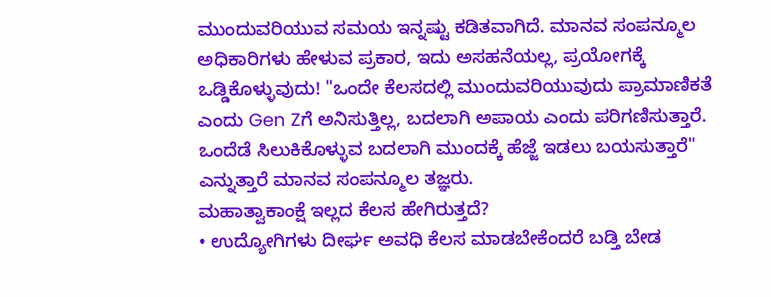ಮುಂದುವರಿಯುವ ಸಮಯ ಇನ್ನಷ್ಟು ಕಡಿತವಾಗಿದೆ. ಮಾನವ ಸಂಪನ್ಮೂಲ ಅಧಿಕಾರಿಗಳು ಹೇಳುವ ಪ್ರಕಾರ, ಇದು ಅಸಹನೆಯಲ್ಲ, ಪ್ರಯೋಗಕ್ಕೆ ಒಡ್ಡಿಕೊಳ್ಳುವುದು! "ಒಂದೇ ಕೆಲಸದಲ್ಲಿ ಮುಂದುವರಿಯುವುದು ಪ್ರಾಮಾಣಿಕತೆ ಎಂದು Gen Zಗೆ ಅನಿಸುತ್ತಿಲ್ಲ, ಬದಲಾಗಿ ಅಪಾಯ ಎಂದು ಪರಿಗಣಿಸುತ್ತಾರೆ. ಒಂದೆಡೆ ಸಿಲುಕಿಕೊಳ್ಳುವ ಬದಲಾಗಿ ಮುಂದಕ್ಕೆ ಹೆಜ್ಜೆ ಇಡಲು ಬಯಸುತ್ತಾರೆ" ಎನ್ನುತ್ತಾರೆ ಮಾನವ ಸಂಪನ್ಮೂಲ ತಜ್ಞರು.
ಮಹಾತ್ವಾಕಾಂಕ್ಷೆ ಇಲ್ಲದ ಕೆಲಸ ಹೇಗಿರುತ್ತದೆ?
• ಉದ್ಯೋಗಿಗಳು ದೀರ್ಘ ಅವಧಿ ಕೆಲಸ ಮಾಡಬೇಕೆಂದರೆ ಬಡ್ತಿ ಬೇಡ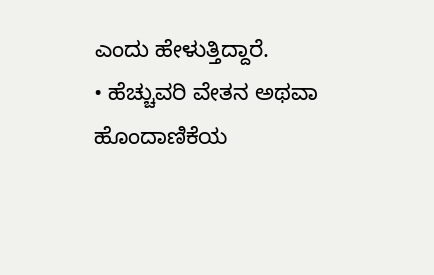ಎಂದು ಹೇಳುತ್ತಿದ್ದಾರೆ.
• ಹೆಚ್ಚುವರಿ ವೇತನ ಅಥವಾ ಹೊಂದಾಣಿಕೆಯ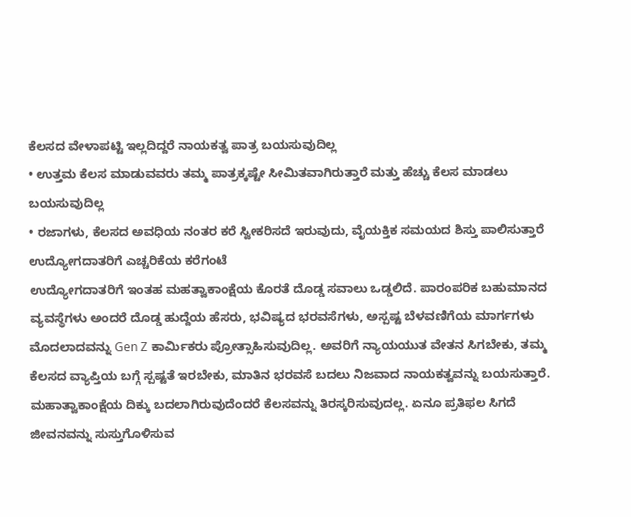ಕೆಲಸದ ವೇಳಾಪಟ್ಟಿ ಇಲ್ಲದಿದ್ದರೆ ನಾಯಕತ್ವ ಪಾತ್ರ ಬಯಸುವುದಿಲ್ಲ
• ಉತ್ತಮ ಕೆಲಸ ಮಾಡುವವರು ತಮ್ಮ ಪಾತ್ರಕ್ಕಷ್ಟೇ ಸೀಮಿತವಾಗಿರುತ್ತಾರೆ ಮತ್ತು ಹೆಚ್ಚು ಕೆಲಸ ಮಾಡಲು ಬಯಸುವುದಿಲ್ಲ
• ರಜಾಗಳು, ಕೆಲಸದ ಅವಧಿಯ ನಂತರ ಕರೆ ಸ್ವೀಕರಿಸದೆ ಇರುವುದು, ವೈಯಕ್ತಿಕ ಸಮಯದ ಶಿಸ್ತು ಪಾಲಿಸುತ್ತಾರೆ
ಉದ್ಯೋಗದಾತರಿಗೆ ಎಚ್ಚರಿಕೆಯ ಕರೆಗಂಟೆ
ಉದ್ಯೋಗದಾತರಿಗೆ ಇಂತಹ ಮಹತ್ವಾಕಾಂಕ್ಷೆಯ ಕೊರತೆ ದೊಡ್ಡ ಸವಾಲು ಒಡ್ಡಲಿದೆ. ಪಾರಂಪರಿಕ ಬಹುಮಾನದ ವ್ಯವಸ್ಥೆಗಳು ಅಂದರೆ ದೊಡ್ಡ ಹುದ್ದೆಯ ಹೆಸರು, ಭವಿಷ್ಯದ ಭರವಸೆಗಳು, ಅಸ್ಪಷ್ಟ ಬೆಳವಣಿಗೆಯ ಮಾರ್ಗಗಳು ಮೊದಲಾದವನ್ನು Gen Z ಕಾರ್ಮಿಕರು ಪ್ರೋತ್ಸಾಹಿಸುವುದಿಲ್ಲ. ಅವರಿಗೆ ನ್ಯಾಯಯುತ ವೇತನ ಸಿಗಬೇಕು, ತಮ್ಮ ಕೆಲಸದ ವ್ಯಾಪ್ತಿಯ ಬಗ್ಗೆ ಸ್ಪಷ್ಟತೆ ಇರಬೇಕು, ಮಾತಿನ ಭರವಸೆ ಬದಲು ನಿಜವಾದ ನಾಯಕತ್ವವನ್ನು ಬಯಸುತ್ತಾರೆ. ಮಹಾತ್ವಾಕಾಂಕ್ಷೆಯ ದಿಕ್ಕು ಬದಲಾಗಿರುವುದೆಂದರೆ ಕೆಲಸವನ್ನು ತಿರಸ್ಕರಿಸುವುದಲ್ಲ. ಏನೂ ಪ್ರತಿಫಲ ಸಿಗದೆ ಜೀವನವನ್ನು ಸುಸ್ತುಗೊಳಿಸುವ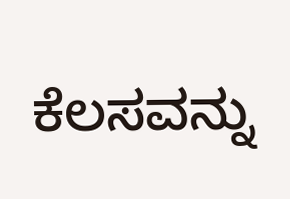ಕೆಲಸವನ್ನು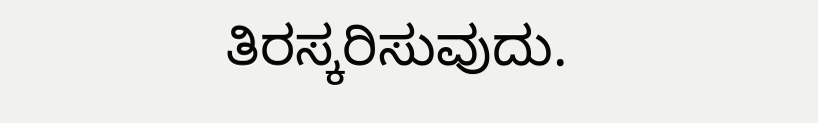ತಿರಸ್ಕರಿಸುವುದು.